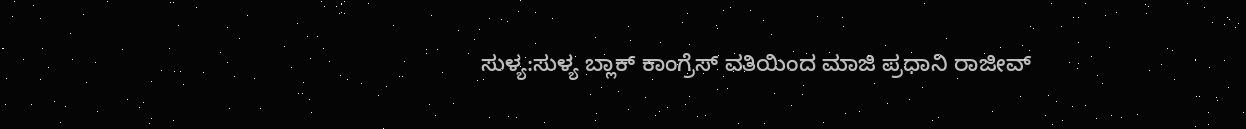ಸುಳ್ಯ:ಸುಳ್ಯ ಬ್ಲಾಕ್ ಕಾಂಗ್ರೆಸ್ ವತಿಯಿಂದ ಮಾಜಿ ಪ್ರಧಾನಿ ರಾಜೀವ್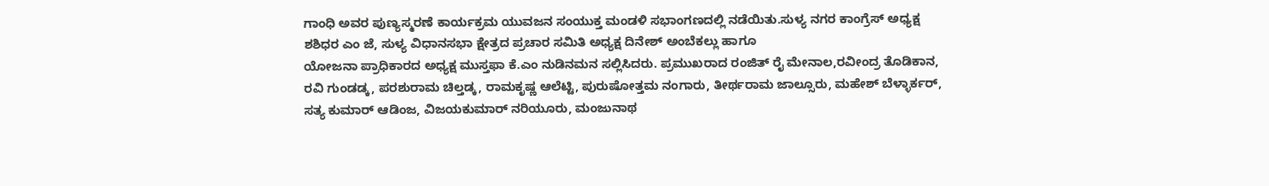ಗಾಂಧಿ ಅವರ ಪುಣ್ಯಸ್ಮರಣೆ ಕಾರ್ಯಕ್ರಮ ಯುವಜನ ಸಂಯುಕ್ತ ಮಂಡಳಿ ಸಭಾಂಗಣದಲ್ಲಿ ನಡೆಯಿತು.ಸುಳ್ಯ ನಗರ ಕಾಂಗ್ರೆಸ್ ಅಧ್ಯಕ್ಷ ಶಶಿಧರ ಎಂ ಜೆ, ಸುಳ್ಯ ವಿಧಾನಸಭಾ ಕ್ಷೇತ್ರದ ಪ್ರಚಾರ ಸಮಿತಿ ಅಧ್ಯಕ್ಷ ದಿನೇಶ್ ಅಂಬೆಕಲ್ಲು ಹಾಗೂ
ಯೋಜನಾ ಪ್ರಾಧಿಕಾರದ ಅಧ್ಯಕ್ಷ ಮುಸ್ತಫಾ ಕೆ.ಎಂ ನುಡಿನಮನ ಸಲ್ಲಿಸಿದರು. ಪ್ರಮುಖರಾದ ರಂಜಿತ್ ರೈ ಮೇನಾಲ,ರವೀಂದ್ರ ತೊಡಿಕಾನ, ರವಿ ಗುಂಡಡ್ಕ, ಪರಶುರಾಮ ಚಿಲ್ತಡ್ಕ, ರಾಮಕೃಷ್ಣ ಆಲೆಟ್ಟಿ, ಪುರುಷೋತ್ತಮ ನಂಗಾರು, ತೀರ್ಥರಾಮ ಜಾಲ್ಸೂರು, ಮಹೇಶ್ ಬೆಳ್ಳಾರ್ಕರ್, ಸತ್ಯ ಕುಮಾರ್ ಆಡಿಂಜ, ವಿಜಯಕುಮಾರ್ ನರಿಯೂರು, ಮಂಜುನಾಥ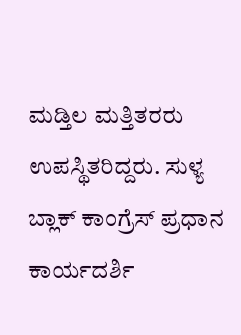ಮಡ್ತಿಲ ಮತ್ತಿತರರು ಉಪಸ್ಥಿತರಿದ್ದರು. ಸುಳ್ಯ ಬ್ಲಾಕ್ ಕಾಂಗ್ರೆಸ್ ಪ್ರಧಾನ ಕಾರ್ಯದರ್ಶಿ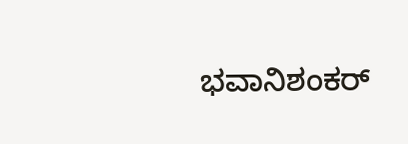ಭವಾನಿಶಂಕರ್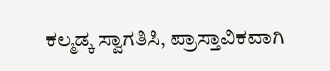ಕಲ್ಮಡ್ಕ ಸ್ವಾಗತಿಸಿ, ಪ್ರಾಸ್ತಾವಿಕವಾಗಿ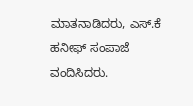ಮಾತನಾಡಿದರು, ಎಸ್.ಕೆ ಹನೀಫ್ ಸಂಪಾಜೆ ವಂದಿಸಿದರು.